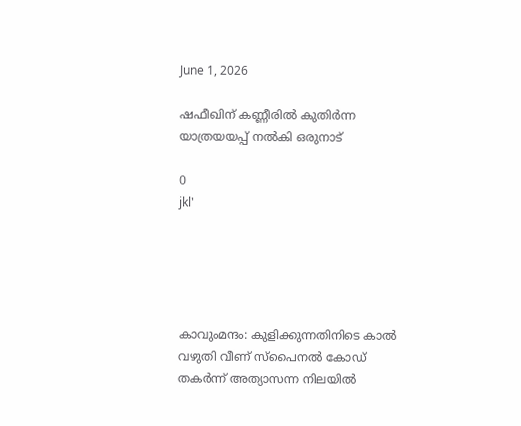June 1, 2026

ഷഫീഖിന് കണ്ണീരില്‍ കുതിര്‍ന്ന യാത്രയയപ്പ് നല്‍കി ഒരുനാട്

0
jkl'





കാവുംമന്ദം: കുളിക്കുന്നതിനിടെ കാല്‍ വഴുതി വീണ് സ്പൈനല്‍ കോഡ് തകര്‍ന്ന് അത്യാസന്ന നിലയില്‍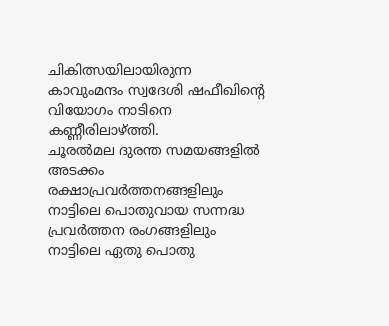ചികിത്സയിലായിരുന്ന കാവുംമന്ദം സ്വദേശി ഷഫീഖിന്റെ വിയോഗം നാടിനെ കണ്ണീരിലാഴ്ത്തി.
ചൂരല്‍മല ദുരന്ത സമയങ്ങളില്‍ അടക്കം രക്ഷാപ്രവര്‍ത്തനങ്ങളിലും നാട്ടിലെ പൊതുവായ സന്നദ്ധ പ്രവര്‍ത്തന രംഗങ്ങളിലും നാട്ടിലെ ഏതു പൊതു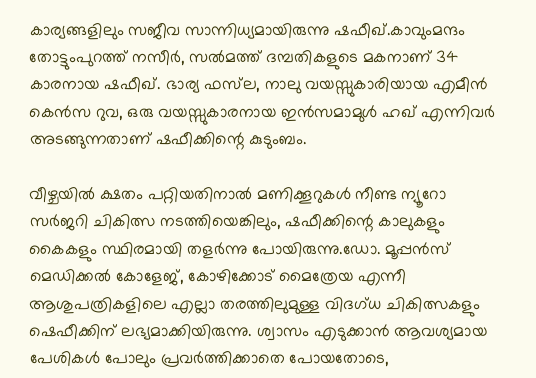കാര്യങ്ങളിലും സജീവ സാന്നിധ്യമായിരുന്നു ഷഫീഖ്.കാവുംമന്ദം തോട്ടുംപുറത്ത് നസീര്‍, സല്‍മത്ത് ദമ്പതികളുടെ മകനാണ് 34 കാരനായ ഷഫീഖ്. ഭാര്യ ഫസ്‌ല, നാലു വയസ്സുകാരിയായ എമീന്‍ കെന്‍സ റുവ, ഒരു വയസ്സുകാരനായ ഇന്‍സമാമുള്‍ ഹഖ് എന്നിവര്‍ അടങ്ങുന്നതാണ് ഷഫീക്കിന്റെ കുടുംബം.

വീഴ്ചയില്‍ ക്ഷതം പറ്റിയതിനാല്‍ മണിക്കൂറുകള്‍ നീണ്ട ന്യൂറോ സര്‍ജറി ചികിത്സ നടത്തിയെങ്കിലും, ഷഫീക്കിന്റെ കാലുകളും കൈകളും സ്ഥിരമായി തളര്‍ന്നു പോയിരുന്നു.ഡോ. മൂപ്പന്‍സ് മെഡിക്കല്‍ കോളേജ്, കോഴിക്കോട് മൈത്രേയ എന്നീ ആശുപത്രികളിലെ എല്ലാ തരത്തിലുമുള്ള വിദഗ്ധ ചികിത്സകളും ഷെഫീക്കിന് ലഭ്യമാക്കിയിരുന്നു. ശ്വാസം എടുക്കാന്‍ ആവശ്യമായ പേശികള്‍ പോലും പ്രവര്‍ത്തിക്കാതെ പോയതോടെ,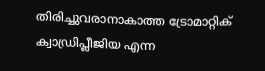തിരിച്ചുവരാനാകാത്ത ട്രോമാറ്റിക് ക്വാഡ്രിപ്ലീജിയ എന്ന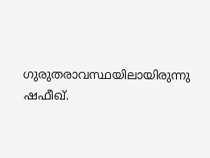ഗുരുതരാവസ്ഥയിലായിരുന്നു ഷഫീഖ്.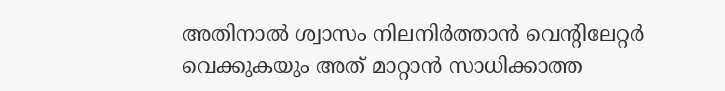അതിനാല്‍ ശ്വാസം നിലനിര്‍ത്താന്‍ വെന്റിലേറ്റര്‍ വെക്കുകയും അത് മാറ്റാന്‍ സാധിക്കാത്ത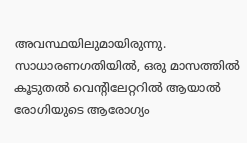അവസ്ഥയിലുമായിരുന്നു. സാധാരണഗതിയില്‍, ഒരു മാസത്തില്‍ കൂടുതല്‍ വെന്റിലേറ്ററില്‍ ആയാല്‍ രോഗിയുടെ ആരോഗ്യം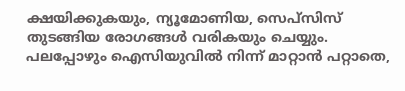ക്ഷയിക്കുകയും, ന്യൂമോണിയ, സെപ്‌സിസ് തുടങ്ങിയ രോഗങ്ങള്‍ വരികയും ചെയ്യും. പലപ്പോഴും ഐസിയുവില്‍ നിന്ന് മാറ്റാന്‍ പറ്റാതെ,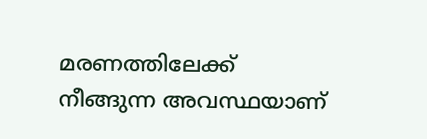മരണത്തിലേക്ക് നീങ്ങുന്ന അവസ്ഥയാണ്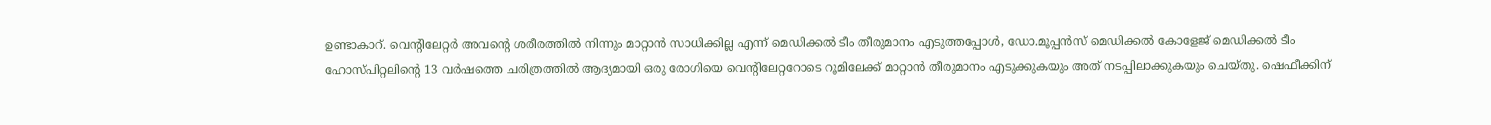ഉണ്ടാകാറ്. വെന്റിലേറ്റര്‍ അവന്റെ ശരീരത്തില്‍ നിന്നും മാറ്റാന്‍ സാധിക്കില്ല എന്ന് മെഡിക്കല്‍ ടീം തീരുമാനം എടുത്തപ്പോള്‍, ഡോ.മൂപ്പന്‍സ് മെഡിക്കല്‍ കോളേജ് മെഡിക്കല്‍ ടീം ഹോസ്പിറ്റലിന്റെ 13 വര്‍ഷത്തെ ചരിത്രത്തില്‍ ആദ്യമായി ഒരു രോഗിയെ വെന്റിലേറ്ററോടെ റൂമിലേക്ക് മാറ്റാന്‍ തീരുമാനം എടുക്കുകയും അത് നടപ്പിലാക്കുകയും ചെയ്തു. ഷെഫീക്കിന്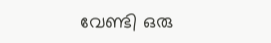വേണ്ടി ഒരു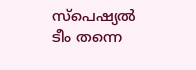സ്‌പെഷ്യല്‍ ടീം തന്നെ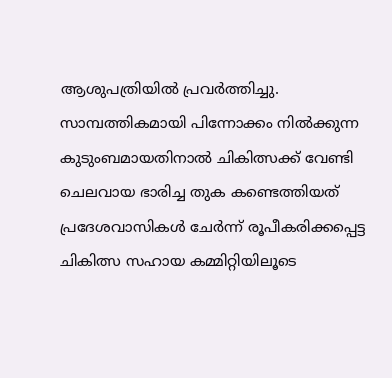ആശുപത്രിയില്‍ പ്രവര്‍ത്തിച്ചു. സാമ്പത്തികമായി പിന്നോക്കം നില്‍ക്കുന്ന കുടുംബമായതിനാല്‍ ചികിത്സക്ക് വേണ്ടി ചെലവായ ഭാരിച്ച തുക കണ്ടെത്തിയത് പ്രദേശവാസികള്‍ ചേര്‍ന്ന് രൂപീകരിക്കപ്പെട്ട ചികിത്സ സഹായ കമ്മിറ്റിയിലൂടെ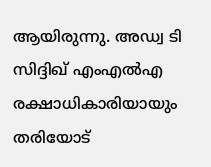ആയിരുന്നു. അഡ്വ ടി സിദ്ദിഖ് എംഎല്‍എ രക്ഷാധികാരിയായും തരിയോട്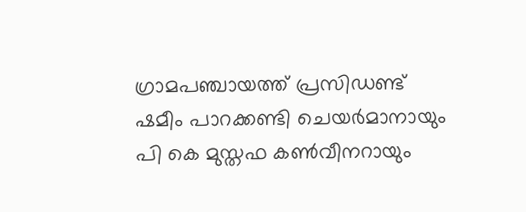ഗ്രാമപഞ്ചായത്ത് പ്രസിഡണ്ട് ഷമീം പാറക്കണ്ടി ചെയര്‍മാനായും പി കെ മുസ്തഫ കണ്‍വീനറായും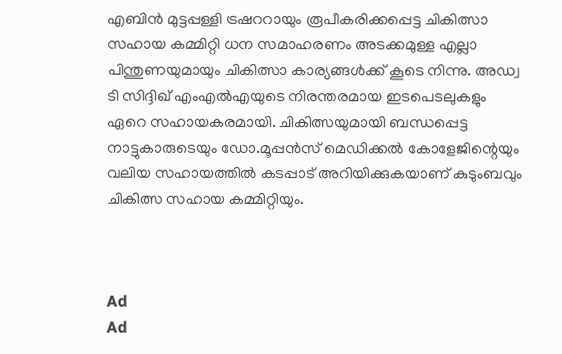എബിന്‍ മുട്ടപ്പള്ളി ട്രഷററായും രൂപീകരിക്കപ്പെട്ട ചികിത്സാ സഹായ കമ്മിറ്റി ധന സമാഹരണം അടക്കമുള്ള എല്ലാ പിന്തുണയുമായും ചികിത്സാ കാര്യങ്ങള്‍ക്ക് കൂടെ നിന്നു. അഡ്വ ടി സിദ്ദിഖ് എംഎല്‍എയുടെ നിരന്തരമായ ഇടപെടലുകളും ഏറെ സഹായകരമായി. ചികിത്സയുമായി ബന്ധപ്പെട്ട നാട്ടുകാരുടെയും ഡോ.മൂപ്പന്‍സ് മെഡിക്കല്‍ കോളേജിന്റെയും വലിയ സഹായത്തില്‍ കടപ്പാട് അറിയിക്കുകയാണ് കുടുംബവും ചികിത്സ സഹായ കമ്മിറ്റിയും.



Ad
Ad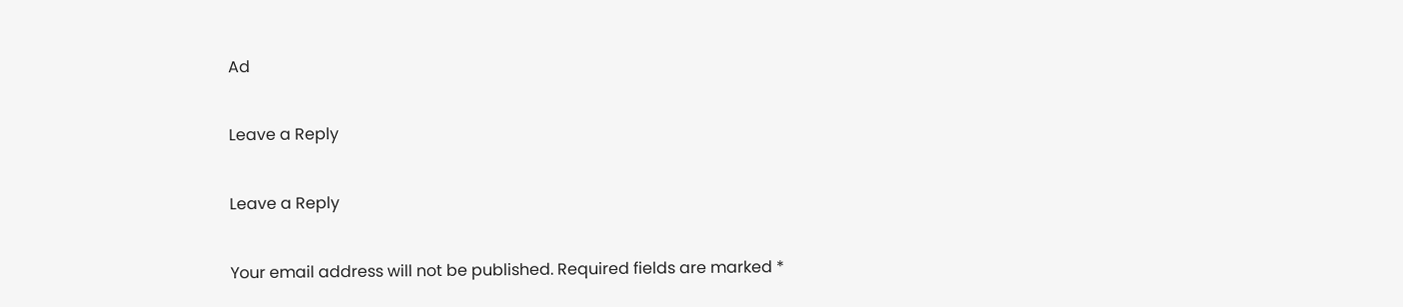Ad

Leave a Reply

Leave a Reply

Your email address will not be published. Required fields are marked *